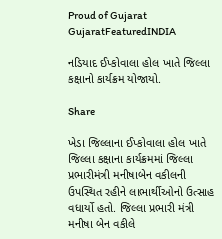Proud of Gujarat
GujaratFeaturedINDIA

નડિયાદ ઈપ્કોવાલા હોલ ખાતે જિલ્લા કક્ષાનો કાર્યક્રમ યોજાયો.

Share

ખેડા જિલ્લાના ઈપ્કોવાલા હોલ ખાતે જિલ્લા કક્ષાના કાર્યક્રમમાં જિલ્લા પ્રભારીમંત્રી મનીષાબેન વકીલની ઉપસ્થિત રહીને લાભાર્થીઓનો ઉત્સાહ વધાર્યો હતો. જિલ્લા પ્રભારી મંત્રી મનીષા બેન વકીલે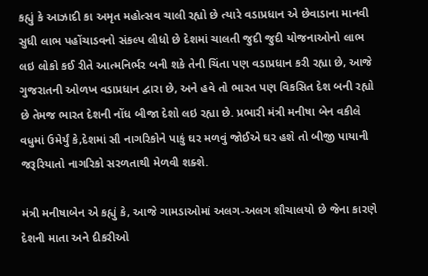કહ્યું કે આઝાદી કા અમૃત મહોત્સવ ચાલી રહ્યો છે ત્યારે વડાપ્રધાન એ છેવાડાના માનવી સુધી લાભ પહોંચાડવનો સંકલ્પ લીધો છે દેશમાં ચાલતી જુદી જુદી યોજનાઓનો લાભ લઇ લોકો કઈ રીતે આત્મનિર્ભર બની શકે તેની ચિંતા પણ વડાપ્રધાન કરી રહ્યા છે, આજે ગુજરાતની ઓળખ વડાપ્રધાન દ્વારા છે, અને હવે તો ભારત પણ વિકસિત દેશ બની રહ્યો છે તેમજ ભારત દેશની નોંધ બીજા દેશો લઇ રહ્યા છે. પ્રભારી મંત્રી મનીષા બેન વકીલે વધુમાં ઉમેર્યું કે,દેશમાં સૌ નાગરિકોને પાકું ઘર મળવું જોઈએ ઘર હશે તો બીજી પાયાની જરૂરિયાતો નાગરિકો સરળતાથી મેળવી શક્શે.

મંત્રી મનીષાબેન એ કહ્યું કે, આજે ગામડાઓમાં અલગ-અલગ શૌચાલયો છે જેના કારણે દેશની માતા અને દીકરીઓ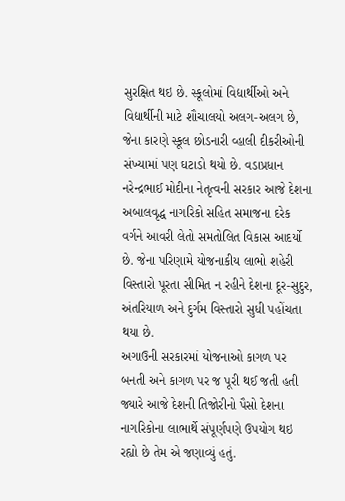સુરક્ષિત થઇ છે. સ્કૂલોમાં વિદ્યાર્થીઓ અને વિદ્યાર્થીની માટે શૌચાલયો અલગ-અલગ છે, જેના કારણે સ્કૂલ છોડનારી વ્હાલી દીકરીઓની સંખ્યામાં પણ ઘટાડો થયો છે. વડાપ્રધાન નરેન્દ્રભાઈ મોદીના નેતૃત્વની સરકાર આજે દેશના અબાલવૃદ્ધ નાગરિકો સહિત સમાજના દરેક વર્ગને આવરી લેતો સમતોલિત વિકાસ આદર્યો છે. જેના પરિણામે યોજનાકીય લાભો શહેરી વિસ્તારો પૂરતા સીમિત ન રહીને દેશના દૂર-સુદુર, અંતરિયાળ અને દુર્ગમ વિસ્તારો સુધી પહોંચતા થયા છે.
અગાઉની સરકારમાં યોજનાઓ કાગળ પર બનતી અને કાગળ પર જ પૂરી થઈ જતી હતી જ્યારે આજે દેશની તિજોરીનો પૈસો દેશના નાગરિકોના લાભાર્થે સંપૂર્ણપણે ઉપયોગ થઇ રહ્યો છે તેમ એ જણાવ્યું હતું.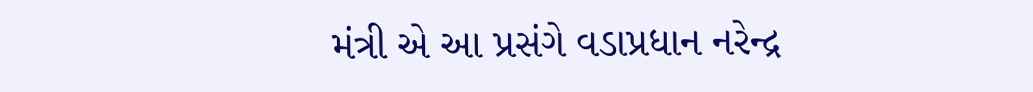મંત્રી એ આ પ્રસંગે વડાપ્રધાન નરેન્દ્ર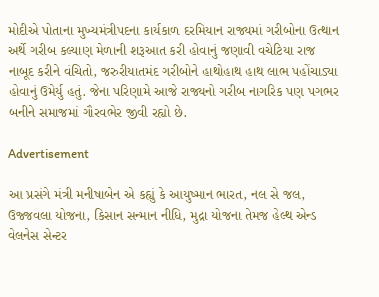મોદીએ પોતાના મુખ્યમંત્રીપદના કાર્યકાળ દરમિયાન રાજ્યમાં ગરીબોના ઉત્થાન અર્થે ગરીબ કલ્યાણ મેળાની શરૂઆત કરી હોવાનું જણાવી વચેટિયા રાજ નાબૂદ કરીને વંચિતો, જરુરીયાતમંદ ગરીબોને હાથોહાથ હાથ લાભ પહોંચાડ્યા હોવાનું ઉમેર્યુ હતું. જેના પરિણામે આજે રાજ્યનો ગરીબ નાગરિક પણ પગભર બનીને સમાજમાં ગૌરવભેર જીવી રહ્યો છે.

Advertisement

આ પ્રસંગે મંત્રી મનીષાબેન એ કહ્યું કે આયુષ્માન ભારત, નલ સે જલ, ઉજ્જવલા યોજના, કિસાન સન્માન નીધિ, મુદ્રા યોજના તેમજ હેલ્થ એન્ડ વેલનેસ સેન્ટર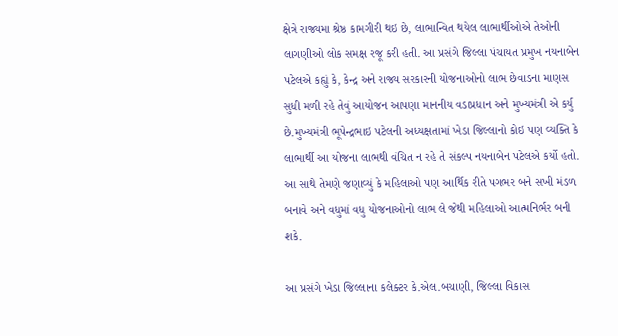ક્ષેત્રે રાજ્યમા શ્રેષ્ઠ કામગીરી થઇ છે, લાભાન્વિત થયેલ લાભાર્થીઓએ તેઓની લાગણીઓ લોક સમક્ષ રજૂ કરી હતી. આ પ્રસંગે જિલ્લા પંચાયત પ્રમુખ નયનાબેન પટેલએ કહ્યું કે, કેન્દ્ર અને રાજ્ય સરકારની યોજનાઓનો લાભ છેવાડના માણસ સુધી મળી રહે તેવું આયોજન આપણા માનનીય વડાપ્રધાન અને મુખ્યમંત્રી એ કર્યુ છે.મુખ્યમંત્રી ભૂપેન્દ્રભાઇ પટેલની અધ્યક્ષતામાં ખેડા જિલ્લાનો કોઇ પણ વ્યક્તિ કે લાભાર્થી આ યોજના લાભથી વંચિત ન રહે તે સંકલ્પ નયનાબેન પટેલએ કર્યો હતો. આ સાથે તેમણે જણાવ્યું કે મહિલાઓ પણ આર્થિક રીતે પગભર બને સખી મંડળ બનાવે અને વધુમાં વધુ યોજનાઓનો લાભ લે જેથી મહિલાઓ આત્મનિર્ભર બની શકે.

આ પ્રસંગે ખેડા જિલ્લાના કલેક્ટર કે.એલ.બચાણી, જિલ્લા વિકાસ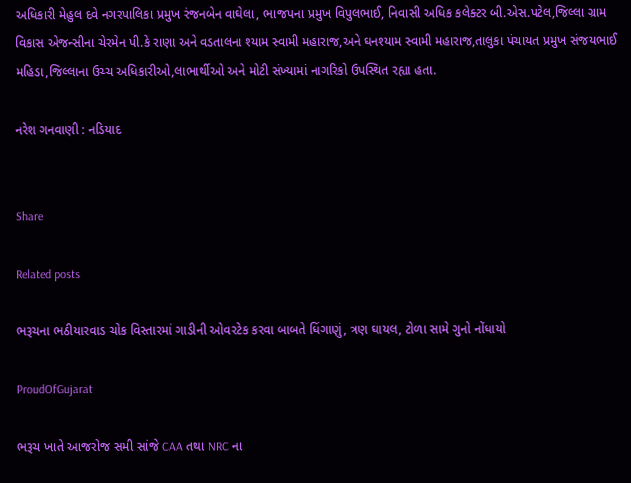અધિકારી મેહુલ દવે નગરપાલિકા પ્રમુખ રંજનબેન વાઘેલા, ભાજપના પ્રમુખ વિપુલભાઈ, નિવાસી અધિક કલેક્ટર બી.એસ.પટેલ,જિલ્લા ગ્રામ વિકાસ એજન્સીના ચેરમેન પી.કે રાણા અને વડતાલના શ્યામ સ્વામી મહારાજ,અને ઘનશ્યામ સ્વામી મહારાજ,તાલુકા પંચાયત પ્રમુખ સંજયભાઈ મહિડા,જિલ્લાના ઉચ્ચ અધિકારીઓ,લાભાર્થીઓ અને મોટી સંખ્યામાં નાગરિકો ઉપસ્થિત રહ્યા હતા.

નરેશ ગનવાણી : નડિયાદ


Share

Related posts

ભરૂચના ભઠીયારવાડ ચોક વિસ્તારમાં ગાડીની ઓવરટેક કરવા બાબતે ધિંગાણું, ત્રણ ઘાયલ, ટોળા સામે ગુનો નોંધાયો

ProudOfGujarat

ભરૂચ ખાતે આજરોજ સમી સાંજે CAA તથા NRC ના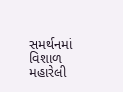સમર્થનમાં વિશાળ મહારેલી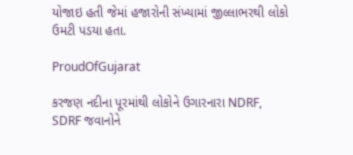યોજાઇ હતી જેમાં હજારોની સંખ્યામાં જીલ્લાભરથી લોકો ઉમટી પડયા હતા.

ProudOfGujarat

કરજણ નદીના પૂરમાંથી લોકોને ઉગારનારા NDRF, SDRF જવાનોને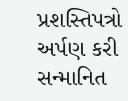પ્રશસ્તિપત્રો અર્પણ કરી સન્માનિત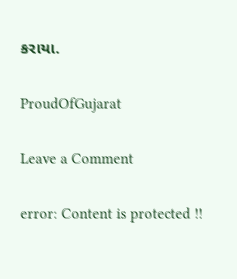કરાયા.

ProudOfGujarat

Leave a Comment

error: Content is protected !!